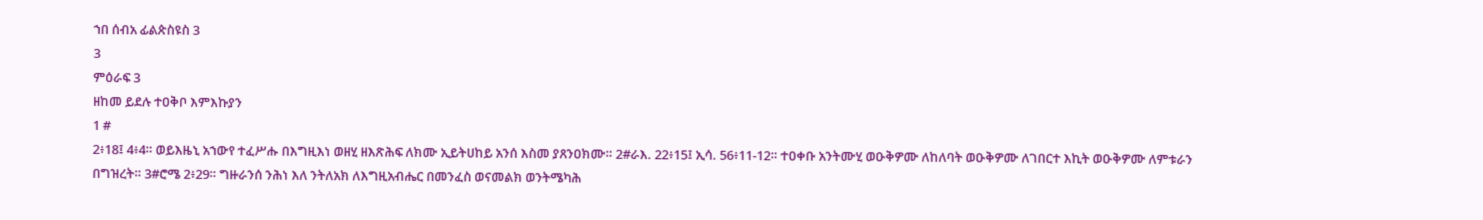ኀበ ሰብአ ፊልጵስዩስ 3
3
ምዕራፍ 3
ዘከመ ይደሉ ተዐቅቦ እምእኩያን
1 #
2፥18፤ 4፥4። ወይእዜኒ አኀውየ ተፈሥሑ በእግዚእነ ወዘሂ ዘእጽሕፍ ለክሙ ኢይትሀከይ አንሰ እስመ ያጸንዐክሙ። 2#ራእ. 22፥15፤ ኢሳ. 56፥11-12። ተዐቀቡ አንትሙሂ ወዑቅዎሙ ለከለባት ወዑቅዎሙ ለገበርተ እኪት ወዑቅዎሙ ለምቱራን በግዝረት። 3#ሮሜ 2፥29። ግዙራንሰ ንሕነ እለ ንትለአክ ለእግዚአብሔር በመንፈስ ወናመልክ ወንትሜካሕ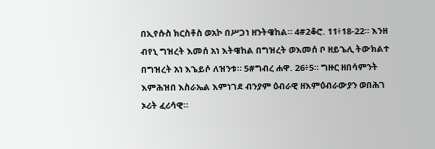በኢየሱስ ክርስቶስ ወአኮ በሥጋነ ዘንትዌከል። 4#2ቆሮ. 11፥18-22። እንዘ ብየኒ ግዝረት እመሰ አነ እትዌከል በግዝረት ወእመሰ ቦ ዘይኄሊ ትውክልተ በግዝረት አነ እኄይሶ ለዝንቱ። 5#ግብረ ሐዋ. 26፥5። ግዙር ዘበሳምንት እምሕዝበ እስራኤል እምነገደ ብንያም ዕብራዊ ዘእምዕብራውያን ወበሕገ ኦሪት ፈሪሳዊ።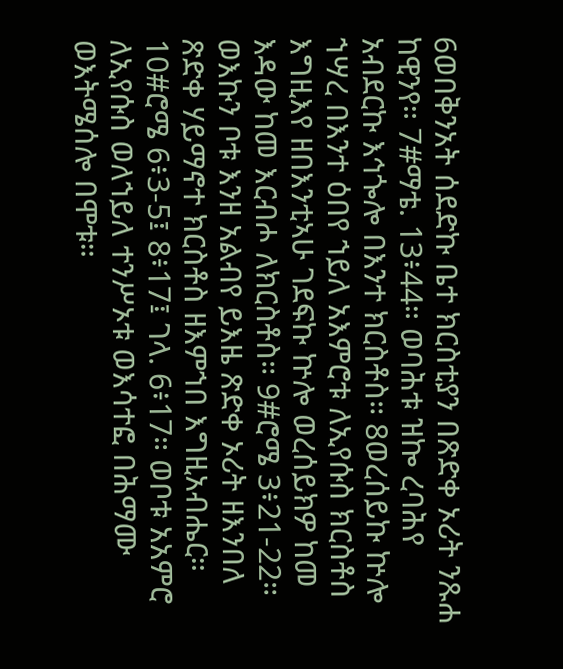6ወበቅንአት ሰደድኩ ቤተ ክርስቲያን በጽድቀ ኦሪት ንጹሐ ከዊንየ። 7#ማቴ. 13፥44። ወባሕቱ ዝኰ ረባሕየ አብደርኩ እኅጐሎ በእንተ ክርስቶስ። 8ወረሰይኩ ኵሎ ኀሣረ በእንተ ዕበየ ኀይለ አእምሮቱ ለኢየሱስ ክርስቶስ እግዚእየ ዘበእንቲኣሁ ገደፍኩ ኵሎ ወረሰይክዎ ከመ እዳው ከመ እርብሖ ለክርስቶስ። 9#ሮሜ 3፥21-22። ወእኩን ቦቱ እንዘ አልብየ ይእዜ ጽድቀ ኦሪት ዘእንበለ ጽድቀ ሃይማኖተ ክርስቶስ ዘእምኀበ እግዚአብሔር። 10#ሮሜ 6፥3-5፤ 8፥17፤ ገላ. 6፥17። ወቦቱ አአምሮ ለኢየሱስ ወለኀይለ ተንሥኦቱ ወእሳተፎ በሕማሙ ወእትሜሰሎ በሞቱ።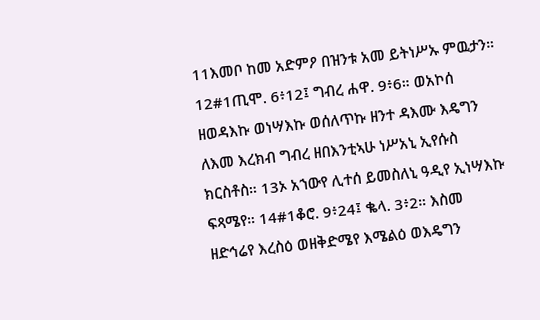11እመቦ ከመ አድምዖ በዝንቱ አመ ይትነሥኡ ምዉታን። 12#1ጢሞ. 6፥12፤ ግብረ ሐዋ. 9፥6። ወአኮሰ ዘወዳእኩ ወነሣእኩ ወሰለጥኩ ዘንተ ዳእሙ እዴግን ለእመ እረክብ ግብረ ዘበእንቲኣሁ ነሥአኒ ኢየሱስ ክርስቶስ። 13ኦ አኀውየ ሊተሰ ይመስለኒ ዓዲየ ኢነሣእኩ ፍጻሜየ። 14#1ቆሮ. 9፥24፤ ቈላ. 3፥2። እስመ ዘድኅሬየ እረስዕ ወዘቅድሜየ እሜልዕ ወእዴግን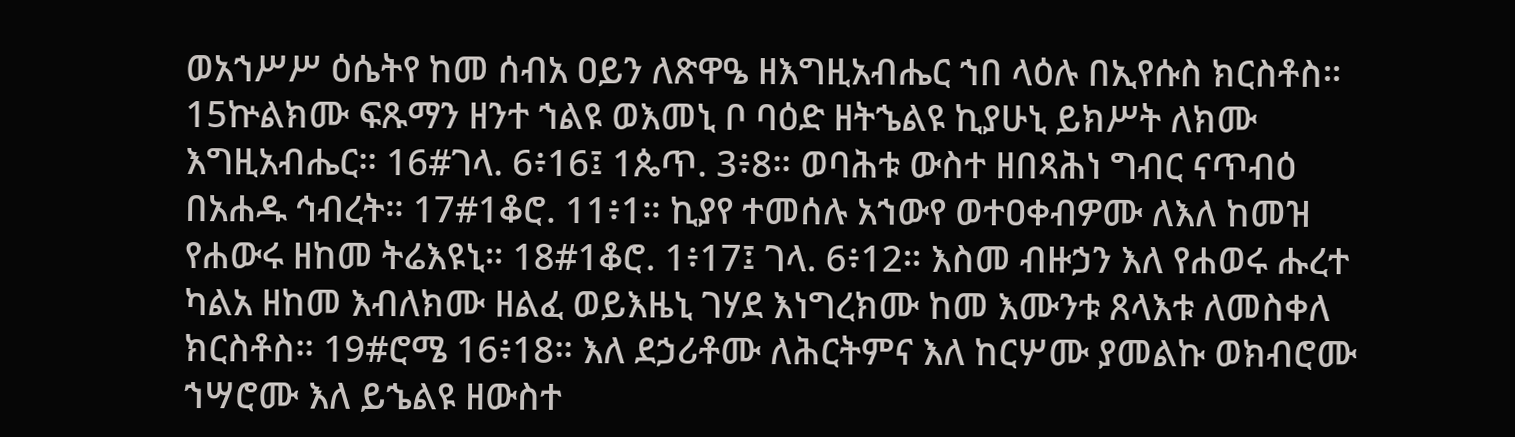ወአኀሥሥ ዕሴትየ ከመ ሰብአ ዐይን ለጽዋዔ ዘእግዚአብሔር ኀበ ላዕሉ በኢየሱስ ክርስቶስ። 15ኵልክሙ ፍጹማን ዘንተ ኀልዩ ወእመኒ ቦ ባዕድ ዘትኄልዩ ኪያሁኒ ይክሥት ለክሙ እግዚአብሔር። 16#ገላ. 6፥16፤ 1ጴጥ. 3፥8። ወባሕቱ ውስተ ዘበጻሕነ ግብር ናጥብዕ በአሐዱ ኅብረት። 17#1ቆሮ. 11፥1። ኪያየ ተመሰሉ አኀውየ ወተዐቀብዎሙ ለእለ ከመዝ የሐውሩ ዘከመ ትሬእዩኒ። 18#1ቆሮ. 1፥17፤ ገላ. 6፥12። እስመ ብዙኃን እለ የሐወሩ ሑረተ ካልአ ዘከመ እብለክሙ ዘልፈ ወይእዜኒ ገሃደ እነግረክሙ ከመ እሙንቱ ጸላእቱ ለመስቀለ ክርስቶስ። 19#ሮሜ 16፥18። እለ ደኃሪቶሙ ለሕርትምና እለ ከርሦሙ ያመልኩ ወክብሮሙ ኀሣሮሙ እለ ይኄልዩ ዘውስተ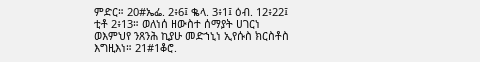ምድር። 20#ኤፌ. 2፥6፤ ቈላ. 3፥1፤ ዕብ. 12፥22፤ ቲቶ 2፥13። ወለነሰ ዘውስተ ሰማያት ሀገርነ ወእምህየ ንጸንሕ ኪያሁ መድኀኒነ ኢየሱስ ክርስቶስ እግዚእነ። 21#1ቆሮ.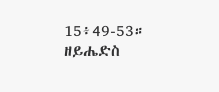15፥49-53። ዘይሔድስ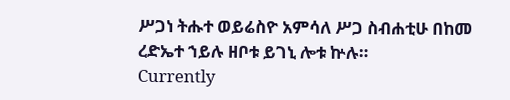ሥጋነ ትሑተ ወይሬስዮ አምሳለ ሥጋ ስብሐቲሁ በከመ ረድኤተ ኀይሉ ዘቦቱ ይገኒ ሎቱ ኵሉ።
Currently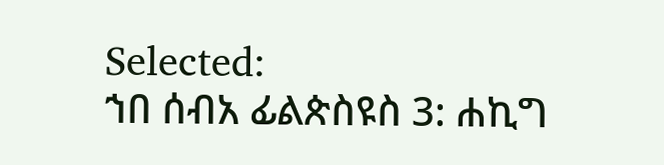Selected:
ኀበ ሰብአ ፊልጵስዩስ 3: ሐኪግ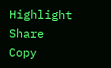Highlight
Share
Copy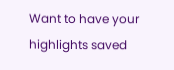Want to have your highlights saved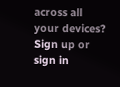across all your devices? Sign up or sign in